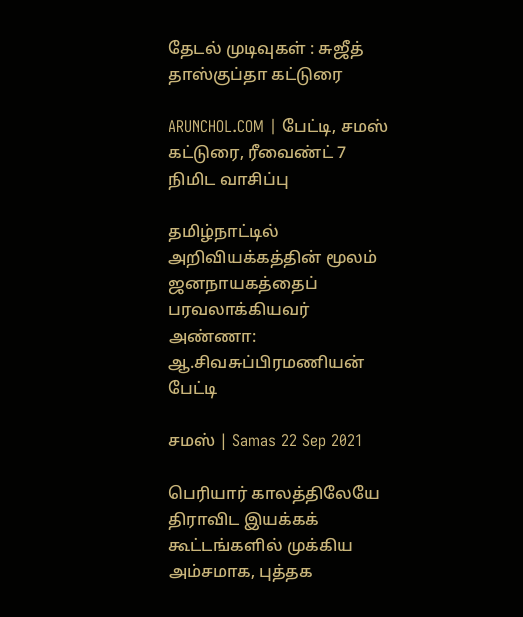தேடல் முடிவுகள் : சுஜீத் தாஸ்குப்தா கட்டுரை

ARUNCHOL.COM | பேட்டி, சமஸ் கட்டுரை, ரீவைண்ட் 7 நிமிட வாசிப்பு

தமிழ்நாட்டில் அறிவியக்கத்தின் மூலம் ஜனநாயகத்தைப் பரவலாக்கியவர் அண்ணா: ஆ.சிவசுப்பிரமணியன் பேட்டி

சமஸ் | Samas 22 Sep 2021

பெரியார் காலத்திலேயே திராவிட இயக்கக் கூட்டங்களில் முக்கிய அம்சமாக, புத்தக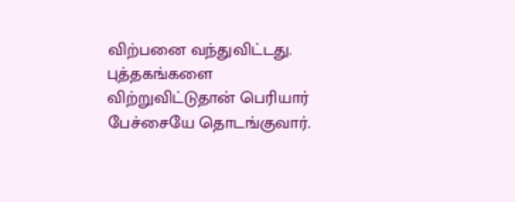விற்பனை வந்துவிட்டது. புத்தகங்களை விற்றுவிட்டுதான் பெரியார் பேச்சையே தொடங்குவார்.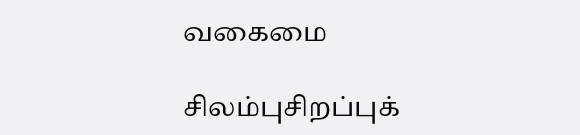வகைமை

சிலம்புசிறப்புக்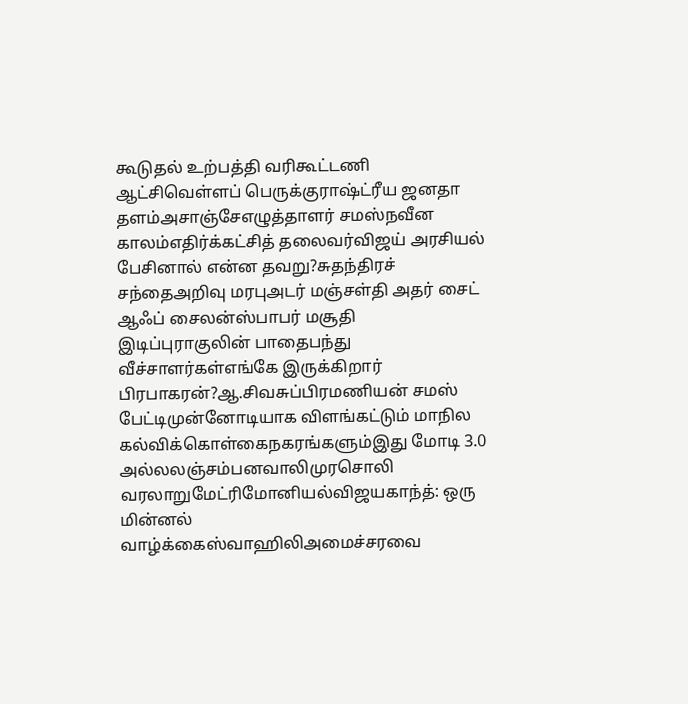கூடுதல் உற்பத்தி வரிகூட்டணி ஆட்சிவெள்ளப் பெருக்குராஷ்ட்ரீய ஜனதா தளம்அசாஞ்சேஎழுத்தாளர் சமஸ்நவீன காலம்எதிர்க்கட்சித் தலைவர்விஜய் அரசியல் பேசினால் என்ன தவறு?சுதந்திரச் சந்தைஅறிவு மரபுஅடர் மஞ்சள்தி அதர் சைட் ஆஃப் சைலன்ஸ்பாபர் மசூதி இடிப்புராகுலின் பாதைபந்து வீச்சாளர்கள்எங்கே இருக்கிறார் பிரபாகரன்?ஆ.சிவசுப்பிரமணியன் சமஸ் பேட்டிமுன்னோடியாக விளங்கட்டும் மாநில கல்விக்கொள்கைநகரங்களும்இது மோடி 3.0 அல்லலஞ்சம்பனவாலிமுரசொலி வரலாறுமேட்ரிமோனியல்விஜயகாந்த்: ஒரு மின்னல் வாழ்க்கைஸ்வாஹிலிஅமைச்சரவை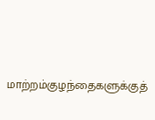மாற்றம்குழந்தைகளுக்குத்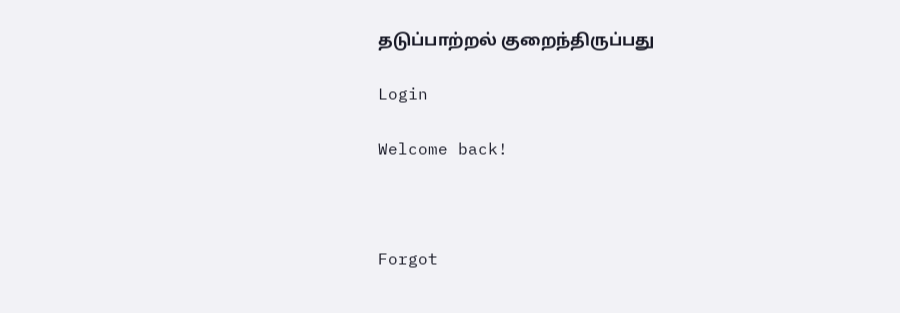தடுப்பாற்றல் குறைந்திருப்பது

Login

Welcome back!



Forgot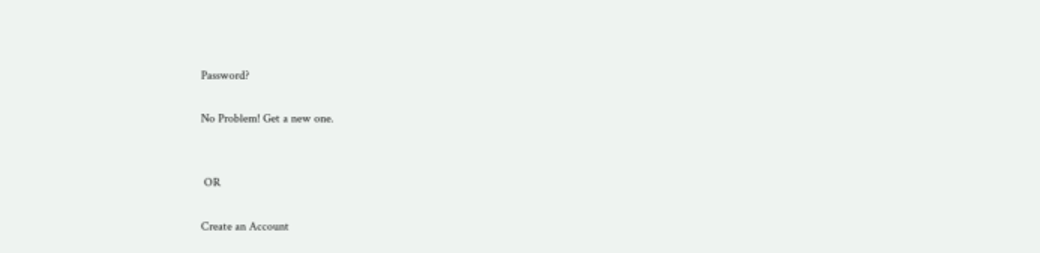Password?

No Problem! Get a new one.


 OR

Create an Account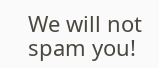We will not spam you!